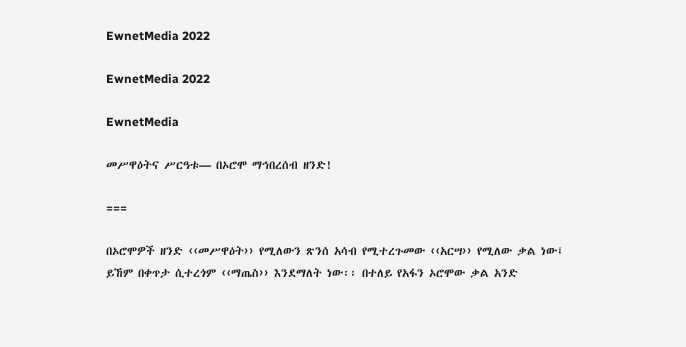EwnetMedia 2022

EwnetMedia 2022

EwnetMedia

መሥዋዕትና ሥርዓቱ— በኦሮሞ ማኅበረሰብ ዘንድ!

===

በኦሮሞዎች ዘንድ ‹‹መሥዋዕት›› የሚለውን ጽንሰ አሳብ የሚተረጉመው ‹‹አርሣ›› የሚለው ቃል ነው፤ ይኸም በቀጥታ ሲተረጎም ‹‹ማጤስ›› እንደማለት ነው፡፡ በተለይ የአፋን ኦሮሞው ቃል አንድ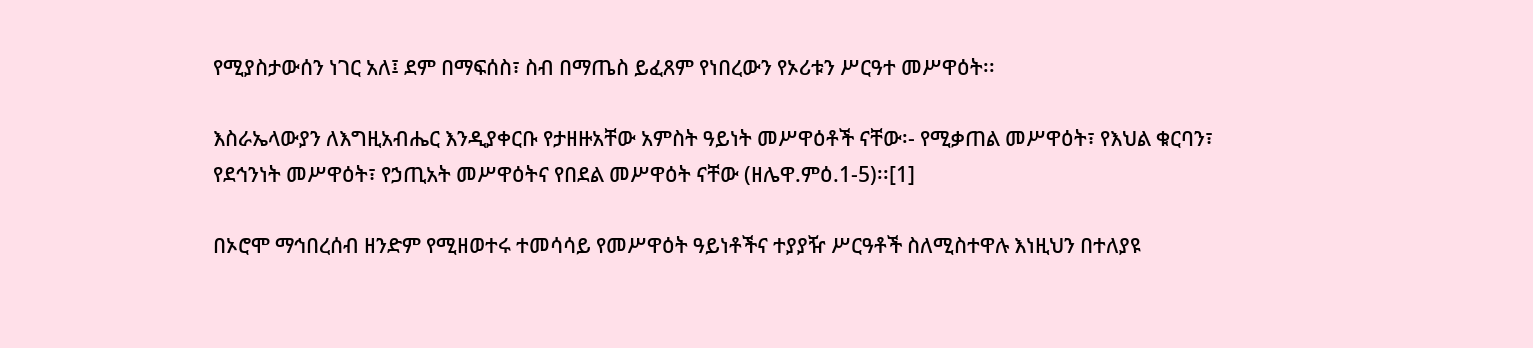የሚያስታውሰን ነገር አለ፤ ደም በማፍሰስ፣ ስብ በማጤስ ይፈጸም የነበረውን የኦሪቱን ሥርዓተ መሥዋዕት፡፡

እስራኤላውያን ለእግዚአብሔር እንዲያቀርቡ የታዘዙአቸው አምስት ዓይነት መሥዋዕቶች ናቸው፡- የሚቃጠል መሥዋዕት፣ የእህል ቁርባን፣ የደኅንነት መሥዋዕት፣ የኃጢአት መሥዋዕትና የበደል መሥዋዕት ናቸው (ዘሌዋ.ምዕ.1-5)፡፡[1]

በኦሮሞ ማኅበረሰብ ዘንድም የሚዘወተሩ ተመሳሳይ የመሥዋዕት ዓይነቶችና ተያያዥ ሥርዓቶች ስለሚስተዋሉ እነዚህን በተለያዩ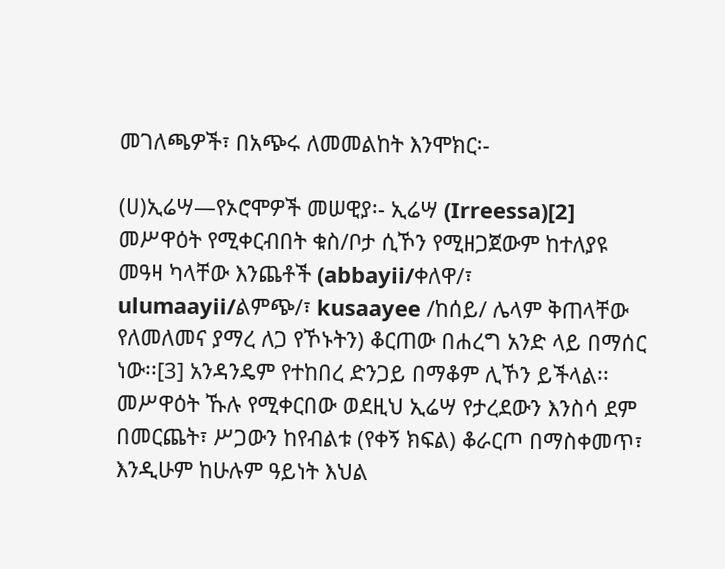መገለጫዎች፣ በአጭሩ ለመመልከት እንሞክር፡-

(ሀ)ኢሬሣ—የኦሮሞዎች መሠዊያ፡- ኢሬሣ (Irreessa)[2] መሥዋዕት የሚቀርብበት ቁስ/ቦታ ሲኾን የሚዘጋጀውም ከተለያዩ መዓዛ ካላቸው እንጨቶች (abbayii/ቀለዋ/፣ ulumaayii/ልምጭ/፣ kusaayee /ከሰይ/ ሌላም ቅጠላቸው የለመለመና ያማረ ለጋ የኾኑትን) ቆርጠው በሐረግ አንድ ላይ በማሰር ነው፡፡[3] አንዳንዴም የተከበረ ድንጋይ በማቆም ሊኾን ይችላል፡፡ መሥዋዕት ኹሉ የሚቀርበው ወደዚህ ኢሬሣ የታረደውን እንስሳ ደም በመርጨት፣ ሥጋውን ከየብልቱ (የቀኝ ክፍል) ቆራርጦ በማስቀመጥ፣ እንዲሁም ከሁሉም ዓይነት እህል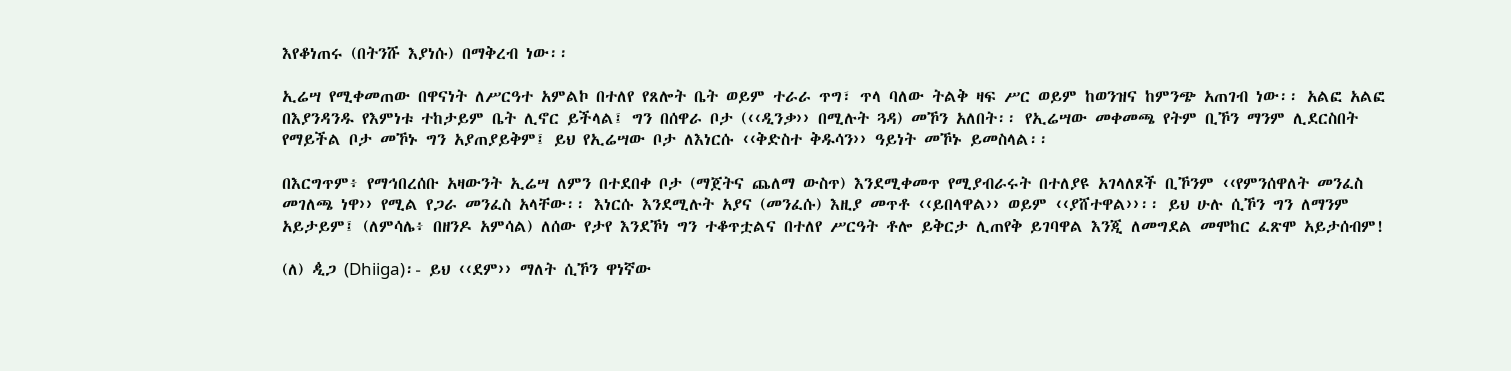እየቆነጠሩ (በትንሹ እያነሱ) በማቅረብ ነው፡፡

ኢሬሣ የሚቀመጠው በዋናነት ለሥርዓተ አምልኮ በተለየ የጸሎት ቤት ወይም ተራራ ጥግ፣ ጥላ ባለው ትልቅ ዛፍ ሥር ወይም ከወንዝና ከምንጭ አጠገብ ነው፡፡ አልፎ አልፎ በእያንዳንዱ የእምነቱ ተከታይም ቤት ሊኖር ይችላል፤ ግን በሰዋራ ቦታ (‹‹ዲንቃ›› በሚሉት ጓዳ) መኾን አለበት፡፡ የኢሬሣው መቀመጫ የትም ቢኾን ማንም ሊደርስበት የማይችል ቦታ መኾኑ ግን አያጠያይቅም፤ ይህ የኢሬሣው ቦታ ለእነርሱ ‹‹ቅድስተ ቅዱሳን›› ዓይነት መኾኑ ይመስላል፡፡

በእርግጥም፥ የማኅበረሰቡ አዛውንት ኢሬሣ ለምን በተደበቀ ቦታ (ማጀትና ጨለማ ውስጥ) እንደሚቀመጥ የሚያብራሩት በተለያዩ አገላለጾች ቢኾንም ‹‹የምንሰዋለት መንፈስ መገለጫ ነዋ›› የሚል የጋራ መንፈስ አላቸው፡፡ እነርሱ እንደሚሉት አያና (መንፈሱ) እዚያ መጥቶ ‹‹ይበላዋል›› ወይም ‹‹ያሸተዋል››፡፡ ይህ ሁሉ ሲኾን ግን ለማንም አይታይም፤ (ለምሳሌ፥ በዘንዶ አምሳል) ለሰው የታየ እንደኾነ ግን ተቆጥቷልና በተለየ ሥርዓት ቶሎ ይቅርታ ሊጠየቅ ይገባዋል እንጂ ለመግደል መሞከር ፈጽሞ አይታሰብም!

(ለ) ꬊጋ (Dhiiga)፡- ይህ ‹‹ደም›› ማለት ሲኾን ዋነኛው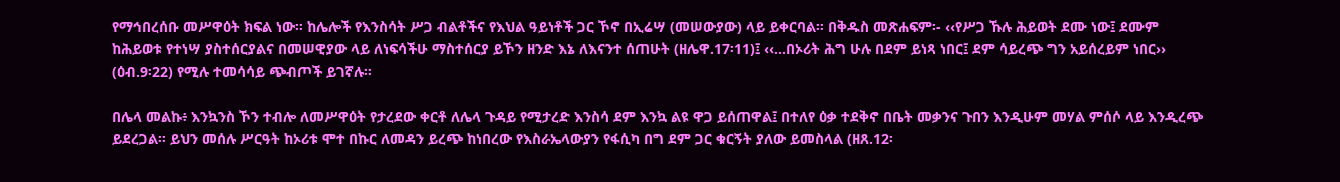የማኅበረሰቡ መሥዋዕት ክፍል ነው፡፡ ከሌሎች የእንስሳት ሥጋ ብልቶችና የእህል ዓይነቶች ጋር ኾኖ በኢሬሣ (መሠውያው) ላይ ይቀርባል፡፡ በቅዱስ መጽሐፍም፡- ‹‹የሥጋ ኹሉ ሕይወት ደሙ ነው፤ ደሙም ከሕይወቱ የተነሣ ያስተሰርያልና በመሠዊያው ላይ ለነፍሳችሁ ማስተሰርያ ይኾን ዘንድ እኔ ለእናንተ ሰጠሁት (ዘሌዋ.17፡11)፤ ‹‹...በኦሪት ሕግ ሁሉ በደም ይነጻ ነበር፤ ደም ሳይረጭ ግን አይሰረይም ነበር›› (ዕብ.9፡22) የሚሉ ተመሳሳይ ጭብጦች ይገኛሉ፡፡

በሌላ መልኩ፥ እንኳንስ ኾን ተብሎ ለመሥዋዕት የታረደው ቀርቶ ለሌላ ጉዳይ የሚታረድ እንስሳ ደም እንኳ ልዩ ዋጋ ይሰጠዋል፤ በተለየ ዕቃ ተደቅኖ በቤት መቃንና ጉበን እንዲሁም መሃል ምሰሶ ላይ እንዲረጭ ይደረጋል፡፡ ይህን መሰሉ ሥርዓት ከኦሪቱ ሞተ በኩር ለመዳን ይረጭ ከነበረው የእስራኤላውያን የፋሲካ በግ ደም ጋር ቁርኝት ያለው ይመስላል (ዘጸ.12፡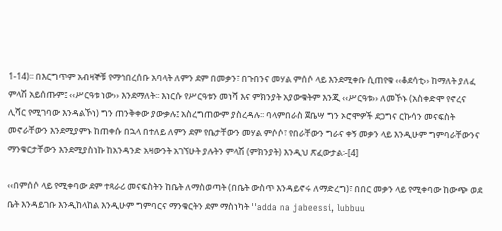1-14)፡፡ በእርግጥም አብዛኞቹ የማኅበረሰቡ አባላት ለምን ደም በመቃን፣ በጉበንና መሃል ምሰሶ ላይ እንደሚቀቡ ሲጠየቁ ‹‹ቆደሳቲ›› ከማለት ያለፈ ምላሽ አይሰጡም፤ ‹‹ሥርዓቱ ነው›› እንደማለት፡፡ እነርሱ የሥርዓቱን መነሻ እና ምክንያት አያውቁትም እንጂ ‹‹ሥርዓቱ›› ለመኾኑ (አስቀድሞ የኖረና ሊሻር የሚገባው እንዳልኾነ) ግን ጠንቅቀው ያውቃሉ፤ አስረግጠውም ያስረዳሉ፡፡ ባላምበራስ ጀቤሣ ግን ኦሮሞዎች ደጋግና ርኩሳን መናፍስት መኖራቸውን እንደሚያምኑ ከጠቀሱ በኋላ በተለይ ለምን ደም የቤታቸውን መሃል ምሶሶ፣ የበራቸውን ግራና ቀኝ መቃን ላይ እንዲሁም ግምባራቸውንና ማንቁርታቸውን እንደሚያስነኩ ከአንዳንድ አዛውንት አገኘሁት ያሉትን ምላሽ (ምክንያት) እንዲህ ጽፈውታል፡-[4]

‹‹በምሰሶ ላይ የሚቀባው ደም ተጻራሪ መናፍስትን ከቤት ለማስወጣት (በቤት ውስጥ እንዳይኖሩ ለማድረግ)፣ በበር መቃን ላይ የሚቀባው ከውጭ ወደ ቤት እንዳይገቡ እንዲከላከል እንዲሁም ግምባርና ማንቁርትን ደም ማስነካት ''adda na jabeessi, lubbuu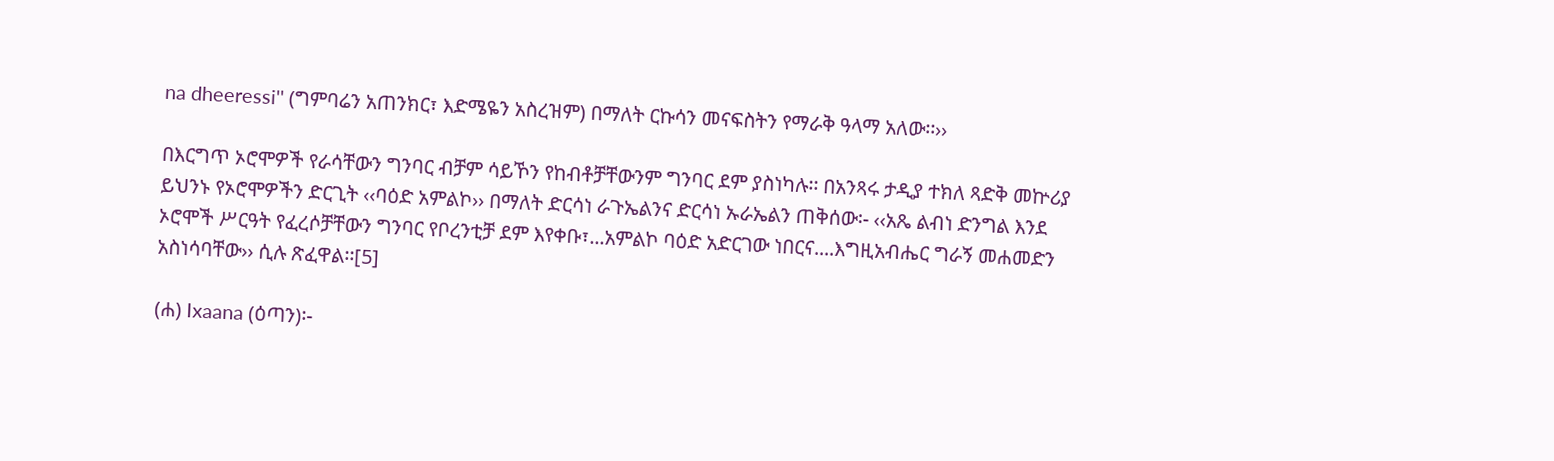na dheeressi'' (ግምባሬን አጠንክር፣ እድሜዬን አስረዝም) በማለት ርኩሳን መናፍስትን የማራቅ ዓላማ አለው፡፡››

በእርግጥ ኦሮሞዎች የራሳቸውን ግንባር ብቻም ሳይኾን የከብቶቻቸውንም ግንባር ደም ያስነካሉ፡፡ በአንጻሩ ታዲያ ተክለ ጻድቅ መኵሪያ ይህንኑ የኦሮሞዎችን ድርጊት ‹‹ባዕድ አምልኮ›› በማለት ድርሳነ ራጉኤልንና ድርሳነ ኡራኤልን ጠቅሰው፡- ‹‹አጼ ልብነ ድንግል እንደ ኦሮሞች ሥርዓት የፈረሶቻቸውን ግንባር የቦረንቲቻ ደም እየቀቡ፣...አምልኮ ባዕድ አድርገው ነበርና....እግዚአብሔር ግራኝ መሐመድን አስነሳባቸው›› ሲሉ ጽፈዋል፡፡[5]

(ሐ) Ixaana (ዕጣን)፡-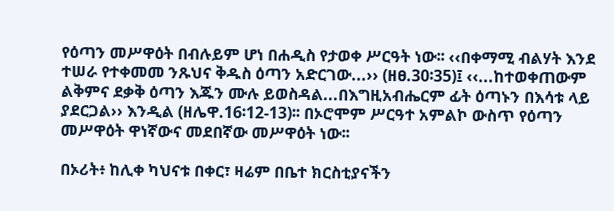የዕጣን መሥዋዕት በብሉይም ሆነ በሐዲስ የታወቀ ሥርዓት ነው፡፡ ‹‹በቀማሚ ብልሃት እንደ ተሠራ የተቀመመ ንጹህና ቅዱስ ዕጣን አድርገው...›› (ዘፀ.30፡35)፤ ‹‹...ከተወቀጠውም ልቅምና ደቃቅ ዕጣን እጁን ሙሉ ይወስዳል...በእግዚአብሔርም ፊት ዕጣኑን በእሳቱ ላይ ያደርጋል›› እንዲል (ዘሌዋ.16፡12-13)፡፡ በኦሮሞም ሥርዓተ አምልኮ ውስጥ የዕጣን መሥዋዕት ዋነኛውና መደበኛው መሥዋዕት ነው፡፡

በኦሪት፥ ከሊቀ ካህናቱ በቀር፣ ዛሬም በቤተ ክርስቲያናችን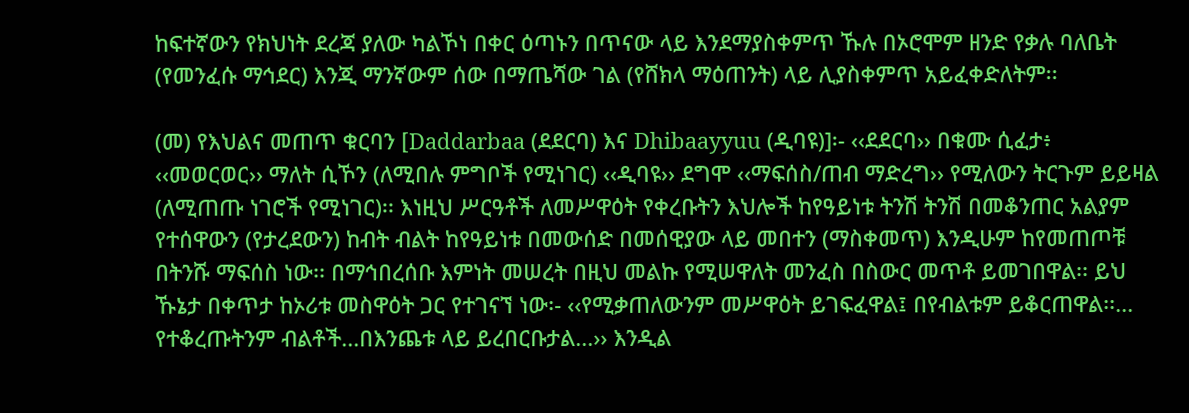ከፍተኛውን የክህነት ደረጃ ያለው ካልኾነ በቀር ዕጣኑን በጥናው ላይ እንደማያስቀምጥ ኹሉ በኦሮሞም ዘንድ የቃሉ ባለቤት (የመንፈሱ ማኅደር) እንጂ ማንኛውም ሰው በማጤሻው ገል (የሸክላ ማዕጠንት) ላይ ሊያስቀምጥ አይፈቀድለትም፡፡

(መ) የእህልና መጠጥ ቁርባን [Daddarbaa (ደደርባ) እና Dhibaayyuu (ዲባዩ)]፡- ‹‹ደደርባ›› በቁሙ ሲፈታ፥ ‹‹መወርወር›› ማለት ሲኾን (ለሚበሉ ምግቦች የሚነገር) ‹‹ዲባዩ›› ደግሞ ‹‹ማፍሰስ/ጠብ ማድረግ›› የሚለውን ትርጉም ይይዛል (ለሚጠጡ ነገሮች የሚነገር)፡፡ እነዚህ ሥርዓቶች ለመሥዋዕት የቀረቡትን እህሎች ከየዓይነቱ ትንሽ ትንሽ በመቆንጠር አልያም የተሰዋውን (የታረደውን) ከብት ብልት ከየዓይነቱ በመውሰድ በመሰዊያው ላይ መበተን (ማስቀመጥ) እንዲሁም ከየመጠጦቹ በትንሹ ማፍሰስ ነው፡፡ በማኅበረሰቡ እምነት መሠረት በዚህ መልኩ የሚሠዋለት መንፈስ በስውር መጥቶ ይመገበዋል፡፡ ይህ ኹኔታ በቀጥታ ከኦሪቱ መስዋዕት ጋር የተገናኘ ነው፡- ‹‹የሚቃጠለውንም መሥዋዕት ይገፍፈዋል፤ በየብልቱም ይቆርጠዋል፡፡... የተቆረጡትንም ብልቶች...በእንጨቱ ላይ ይረበርቡታል...›› እንዲል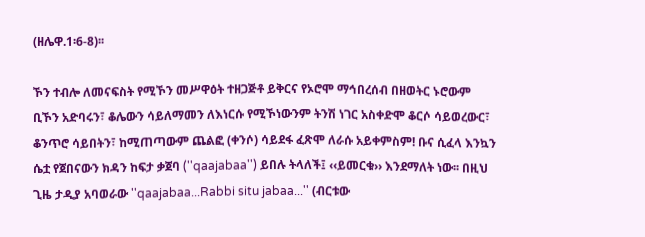(ዘሌዋ.1፡6-8)፡፡

ኾን ተብሎ ለመናፍስት የሚኾን መሥዋዕት ተዘጋጅቶ ይቅርና የኦሮሞ ማኅበረሰብ በዘወትር ኑሮውም ቢኾን አድባሩን፣ ቆሌውን ሳይለማመን ለእነርሱ የሚኾነውንም ትንሽ ነገር አስቀድሞ ቆርሶ ሳይወረውር፣ ቆንጥሮ ሳይበትን፣ ከሚጠጣውም ጨልፎ (ቀንሶ) ሳይደፋ ፈጽሞ ለራሱ አይቀምስም! ቡና ሲፈላ እንኳን ሴቷ የጀበናውን ክዳን ከፍታ ቃጀባ (''qaajabaa'') ይበሉ ትላለች፤ ‹‹ይመርቁ›› እንደማለት ነው፡፡ በዚህ ጊዜ ታዲያ አባወራው ''qaajabaa...Rabbi situ jabaa...'' (ብርቱው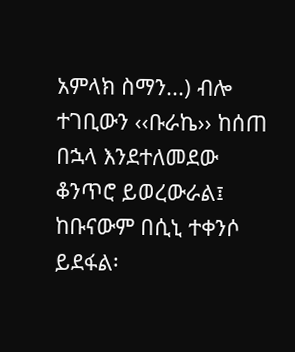አምላክ ስማን...) ብሎ ተገቢውን ‹‹ቡራኬ›› ከሰጠ በኋላ እንደተለመደው ቆንጥሮ ይወረውራል፤ ከቡናውም በሲኒ ተቀንሶ ይደፋል፡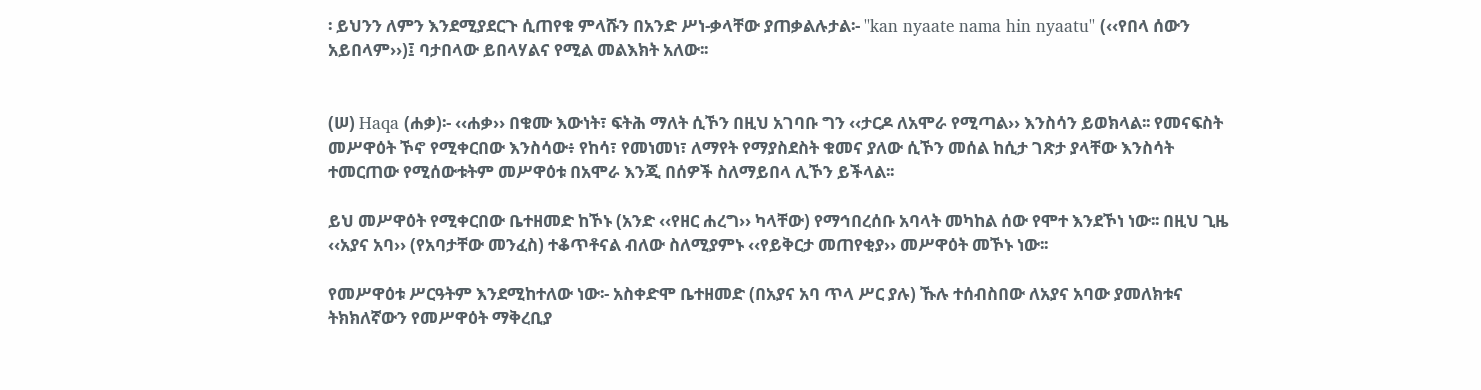፡ ይህንን ለምን እንደሚያደርጉ ሲጠየቁ ምላሹን በአንድ ሥነ-ቃላቸው ያጠቃልሉታል፡- ''kan nyaate nama hin nyaatu'' (‹‹የበላ ሰውን አይበላም››)፤ ባታበላው ይበላሃልና የሚል መልእክት አለው፡፡


(ሠ) Haqa (ሐቃ)፡- ‹‹ሐቃ›› በቁሙ እውነት፣ ፍትሕ ማለት ሲኾን በዚህ አገባቡ ግን ‹‹ታርዶ ለአሞራ የሚጣል›› እንስሳን ይወክላል፡፡ የመናፍስት መሥዋዕት ኾኖ የሚቀርበው እንስሳው፥ የከሳ፣ የመነመነ፣ ለማየት የማያስደስት ቁመና ያለው ሲኾን መሰል ከሲታ ገጽታ ያላቸው እንስሳት ተመርጠው የሚሰውቱትም መሥዋዕቱ በአሞራ እንጂ በሰዎች ስለማይበላ ሊኾን ይችላል፡፡

ይህ መሥዋዕት የሚቀርበው ቤተዘመድ ከኾኑ (አንድ ‹‹የዘር ሐረግ›› ካላቸው) የማኅበረሰቡ አባላት መካከል ሰው የሞተ እንደኾነ ነው፡፡ በዚህ ጊዜ ‹‹አያና አባ›› (የአባታቸው መንፈስ) ተቆጥቶናል ብለው ስለሚያምኑ ‹‹የይቅርታ መጠየቂያ›› መሥዋዕት መኾኑ ነው፡፡

የመሥዋዕቱ ሥርዓትም እንደሚከተለው ነው፡- አስቀድሞ ቤተዘመድ (በአያና አባ ጥላ ሥር ያሉ) ኹሉ ተሰብስበው ለአያና አባው ያመለክቱና ትክክለኛውን የመሥዋዕት ማቅረቢያ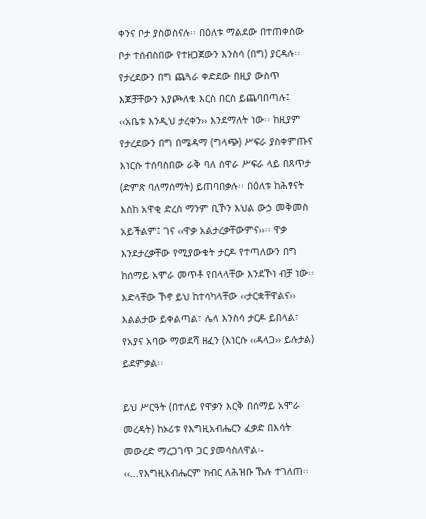ቀንና ቦታ ያስወስናሉ፡፡ በዕለቱ ማልደው በተጠቀሰው ቦታ ተሰብስበው የተዘጋጀውን እንስሳ (በግ) ያርዳሉ፡፡ የታረደውን በግ ጨጓራ ቀድደው በዚያ ውስጥ እጆቻቸውን እያጮለቁ እርስ በርስ ይጨባበጣሉ፤ ‹‹አቤቱ እንዲህ ታረቀን›› እንደማለት ነው፡፡ ከዚያም የታረደውን በግ በሜዳማ (ግላጭ) ሥፍራ ያስቀምጡና እነርሱ ተሰባስበው ራቅ ባለ ሰዋራ ሥፍራ ላይ በጸጥታ (ድምጽ ባለማሰማት) ይጠባበቃሉ፡፡ በዕለቱ ከሕፃናት እስከ አዋቂ ድረስ ማንም ቢኾን እህል ውኃ መቅመስ አይችልም፤ ገና ‹‹ዋቃ አልታረቃቸውምና››፡፡ ዋቃ እንደታረቃቸው የሚያውቁት ታርዶ የተጣለውን በግ ከሰማይ አሞራ መጥቶ የበላላቸው እንደኾነ ብቻ ነው፡፡ እድላቸው ኾኖ ይህ ከተሳካላቸው ‹‹ታርቋቸዋልና›› እልልታው ይቀልጣል፣ ሌላ እንስሳ ታርዶ ይበላል፣ የአያና አባው ማወደሻ ዘፈን (እነርሱ ‹‹ዳላጋ›› ይሉታል) ይደምቃል፡፡

ይህ ሥርዓት (በተለይ የዋቃን እርቅ በሰማይ አሞራ መረዳት) ከኦሪቱ የእግዚአብሔርን ፈቃድ በእሳት መውረድ ማረጋገጥ ጋር ያመሳስለዋል፡- ‹‹...የእግዚአብሔርም ክብር ለሕዝቡ ኹሉ ተገለጠ፡፡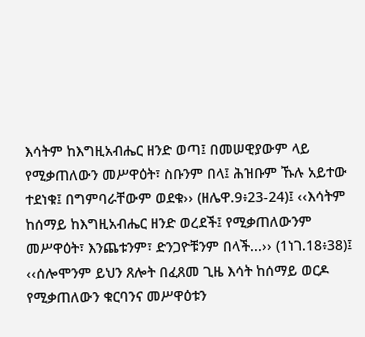እሳትም ከእግዚአብሔር ዘንድ ወጣ፤ በመሠዊያውም ላይ የሚቃጠለውን መሥዋዕት፣ ስቡንም በላ፤ ሕዝቡም ኹሉ አይተው ተደነቁ፤ በግምባራቸውም ወደቁ›› (ዘሌዋ.9፥23-24)፤ ‹‹እሳትም ከሰማይ ከእግዚአብሔር ዘንድ ወረደች፤ የሚቃጠለውንም መሥዋዕት፣ እንጨቱንም፣ ድንጋዮቹንም በላች...›› (1ነገ.18፥38)፤ ‹‹ሰሎሞንም ይህን ጸሎት በፈጸመ ጊዜ እሳት ከሰማይ ወርዶ የሚቃጠለውን ቁርባንና መሥዋዕቱን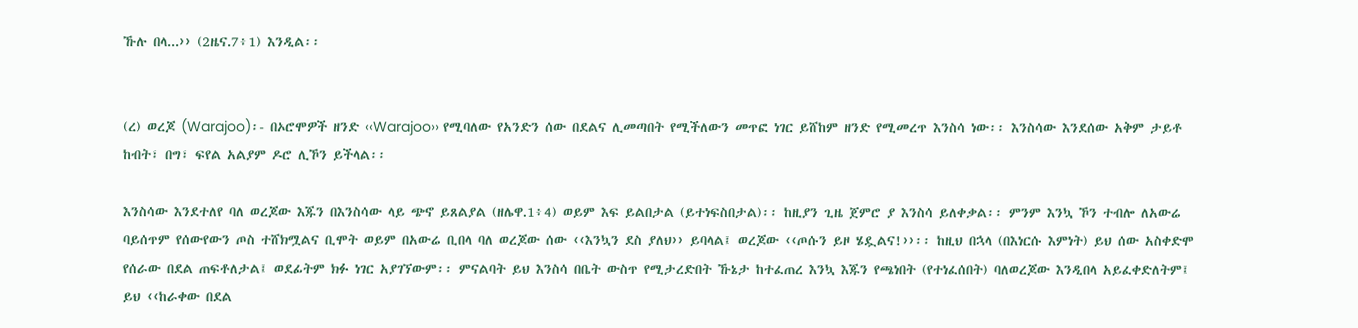ኹሉ በላ...›› (2ዜና.7፥1) እንዲል፡፡


(ረ) ወረጆ (Warajoo)፡- በኦሮሞዎች ዘንድ ‹‹Warajoo›› የሚባለው የአንድን ሰው በደልና ሊመጣበት የሚችለውን መጥፎ ነገር ይሸከም ዘንድ የሚመረጥ እንስሳ ነው፡፡ እንስሳው እንደሰው አቅም ታይቶ ከብት፣ በግ፣ ፍየል አልያም ዶሮ ሊኾን ይችላል፡፡

እንስሳው እንደተለየ ባለ ወረጆው እጁን በእንስሳው ላይ ጭኖ ይጸልያል (ዘሌዋ.1፥4) ወይም እፍ ይልበታል (ይተነፍስበታል)፡፡ ከዚያን ጊዜ ጀምሮ ያ እንስሳ ይለቀቃል፡፡ ምንም እንኳ ኾን ተብሎ ለአውሬ ባይሰጥም የሰውየውን ጦስ ተሸክሟልና ቢሞት ወይም በአውሬ ቢበላ ባለ ወረጆው ሰው ‹‹እንኳን ደስ ያለህ›› ይባላል፤ ወረጆው ‹‹ጦሱን ይዞ ሄዷልና!››፡፡ ከዚህ በኋላ (በእነርሱ እምነት) ይህ ሰው አስቀድሞ የሰራው በደል ጠፍቶለታል፤ ወደፊትም ክፉ ነገር አያገኘውም፡፡ ምናልባት ይህ እንስሳ በቤት ውስጥ የሚታረድበት ኹኔታ ከተፈጠረ እንኳ እጁን የጫነበት (የተነፈሰበት) ባለወረጆው እንዲበላ አይፈቀድለትም፤ ይህ ‹‹ከራቀው በደል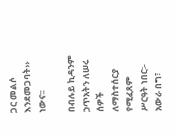ጋር መልሶ እንደመጋባት›› ነውና፡፡

በብሉይ ኪዳንም ኃጥአትን ለሠሩ ሰዎች ለማስተሰርያ የሚፈጸም ሥርዓት ነበር፡- አውራ በግ፣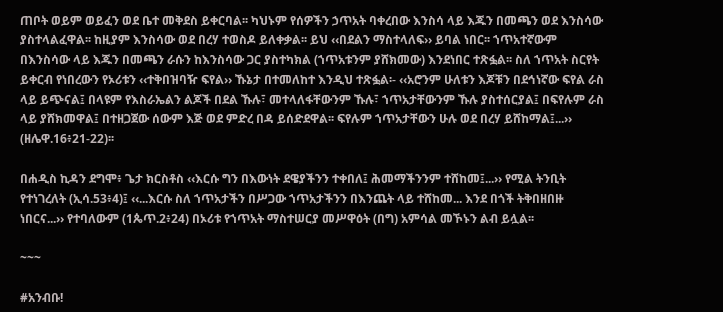ጠቦት ወይም ወይፈን ወደ ቤተ መቅደስ ይቀርባል፡፡ ካህኑም የሰዎችን ኃጥአት ባቀረበው እንስሳ ላይ እጁን በመጫን ወደ እንስሳው ያስተላልፈዋል፡፡ ከዚያም እንስሳው ወደ በረሃ ተወስዶ ይለቀቃል፡፡ ይህ ‹‹በደልን ማስተላለፍ›› ይባል ነበር፡፡ ኀጥአተኛውም በእንስሳው ላይ እጁን በመጫን ራሱን ከእንስሳው ጋር ያስተካክል (ኀጥአቱንም ያሸክመው) እንደነበር ተጽፏል፡፡ ስለ ኀጥአት ስርየት ይቀርብ የነበረውን የኦሪቱን ‹‹ተቅበዝባዥ ፍየል›› ኹኔታ በተመለከተ እንዲህ ተጽፏል፡- ‹‹አሮንም ሁለቱን እጆቹን በደኅነኛው ፍየል ራስ ላይ ይጭናል፤ በላዩም የእስራኤልን ልጆች በደል ኹሉ፣ መተላለፋቸውንም ኹሉ፣ ኀጥአታቸውንም ኹሉ ያስተሰርያል፤ በፍየሉም ራስ ላይ ያሸክመዋል፤ በተዘጋጀው ሰውም እጅ ወደ ምድረ በዳ ይሰድደዋል፡፡ ፍየሉም ኀጥአታቸውን ሁሉ ወደ በረሃ ይሸከማል፤...›› (ዘሌዋ.16፥21-22)፡፡

በሐዲስ ኪዳን ደግሞ፥ ጌታ ክርስቶስ ‹‹እርሱ ግን በእውነት ደዌያችንን ተቀበለ፤ ሕመማችንንም ተሸከመ፤...›› የሚል ትንቢት የተነገረለት (ኢሳ.53፥4)፤ ‹‹...እርሱ ስለ ኀጥአታችን በሥጋው ኀጥአታችንን በእንጨት ላይ ተሸከመ... እንደ በጎች ትቅበዘበዙ ነበርና...›› የተባለውም (1ጴጥ.2፥24) በኦሪቱ የኀጥአት ማስተሠርያ መሥዋዕት (በግ) አምሳል መኾኑን ልብ ይሏል፡፡

~~~

#አንብቡ!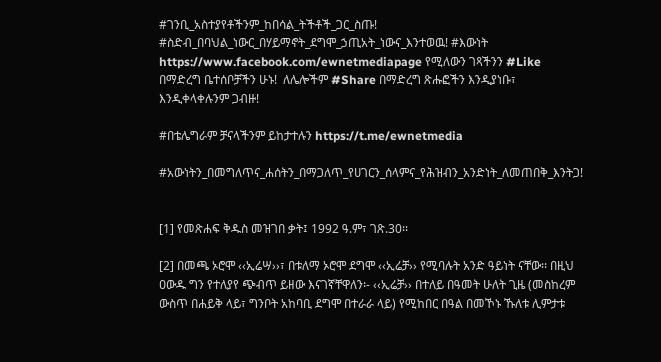#ገንቢ_አስተያየቶችንም_ከበሳል_ትችቶች_ጋር_ስጡ! #ስድብ_በባህል_ነውር_በሃይማኖት_ደግሞ_ኃጢአት_ነውና_እንተወዉ! #እውነት https://www.facebook.com/ewnetmediapage የሚለውን ገጻችንን #Like በማድረግ ቤተሰቦቻችን ሁኑ!  ለሌሎችም #Share በማድረግ ጽሑፎችን እንዲያነቡ፣ እንዲቀላቀሉንም ጋብዙ!

#በቴሌግራም ቻናላችንም ይከታተሉን https://t.me/ewnetmedia

#አውነትን_በመግለጥና_ሐሰትን_በማጋለጥ_የሀገርን_ሰላምና_የሕዝብን_አንድነት_ለመጠበቅ_እንትጋ!


[1] የመጽሐፍ ቅዱስ መዝገበ ቃት፤ 1992 ዓ.ም፣ ገጽ.30፡፡

[2] በመጫ ኦሮሞ ‹‹ኢሬሣ››፣ በቱለማ ኦሮሞ ደግሞ ‹‹ኢሬቻ›› የሚባሉት አንድ ዓይነት ናቸው፡፡ በዚህ ዐውዱ ግን የተለያየ ጭብጥ ይዘው እናገኛቸዋለን፡- ‹‹ኢሬቻ›› በተለይ በዓመት ሁለት ጊዜ (መስከረም ውስጥ በሐይቅ ላይ፣ ግንቦት አከባቢ ደግሞ በተራራ ላይ) የሚከበር በዓል በመኾኑ ኹለቱ ሊምታቱ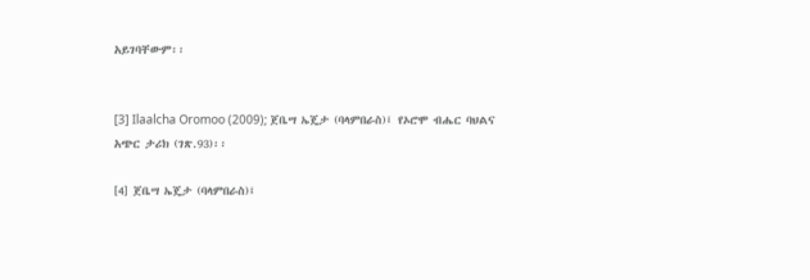አይገባቸውም፡፡


[3] Ilaalcha Oromoo (2009); ጀቤሣ ኤጄታ (ባላምበራስ)፤ የኦሮሞ ብሔር ባህልና አጭር ታሪክ (ገጽ.93)፡፡

[4] ጀቤሣ ኤጄታ (ባላምበራስ)፤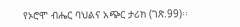የኦሮሞ ብሔር ባህልና አጭር ታሪክ (ገጽ.99)፡፡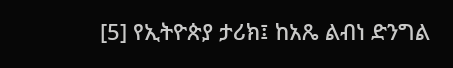[5] የኢትዮጵያ ታሪክ፤ ከአጼ ልብነ ድንግል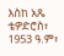እስከ አጼ ቴዎድሮስ፣ 1953 ዓ.ም፣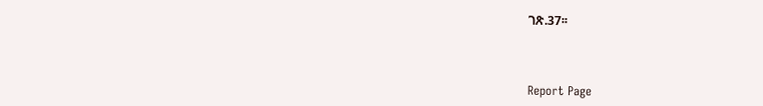ገጽ.37፡፡



Report Page